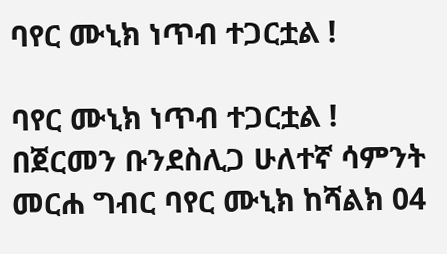ባየር ሙኒክ ነጥብ ተጋርቷል !

ባየር ሙኒክ ነጥብ ተጋርቷል !
በጀርመን ቡንደስሊጋ ሁለተኛ ሳምንት መርሐ ግብር ባየር ሙኒክ ከሻልክ 04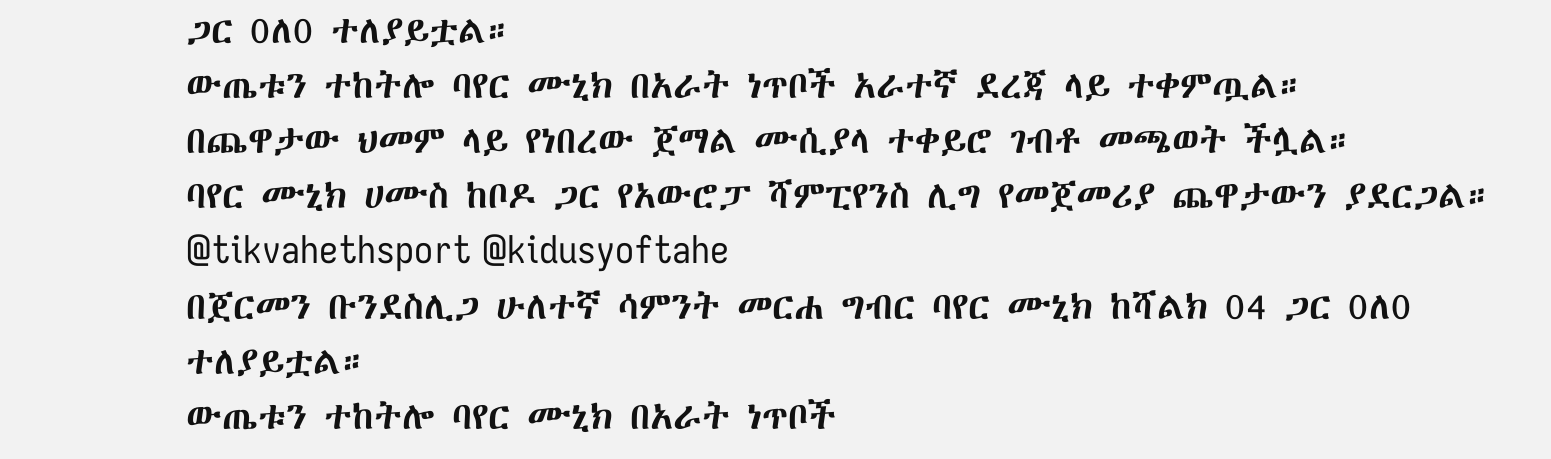ጋር 0ለ0 ተለያይቷል።
ውጤቱን ተከትሎ ባየር ሙኒክ በአራት ነጥቦች አራተኛ ደረጃ ላይ ተቀምጧል።
በጨዋታው ህመም ላይ የነበረው ጀማል ሙሲያላ ተቀይሮ ገብቶ መጫወት ችሏል።
ባየር ሙኒክ ሀሙስ ከቦዶ ጋር የአውሮፓ ሻምፒየንስ ሊግ የመጀመሪያ ጨዋታውን ያደርጋል።
@tikvahethsport @kidusyoftahe
በጀርመን ቡንደስሊጋ ሁለተኛ ሳምንት መርሐ ግብር ባየር ሙኒክ ከሻልክ 04 ጋር 0ለ0 ተለያይቷል።
ውጤቱን ተከትሎ ባየር ሙኒክ በአራት ነጥቦች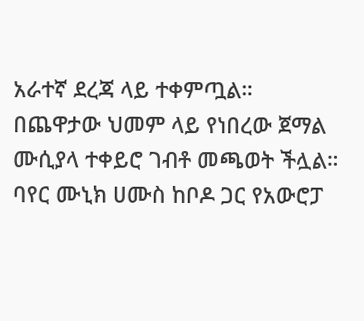አራተኛ ደረጃ ላይ ተቀምጧል።
በጨዋታው ህመም ላይ የነበረው ጀማል ሙሲያላ ተቀይሮ ገብቶ መጫወት ችሏል።
ባየር ሙኒክ ሀሙስ ከቦዶ ጋር የአውሮፓ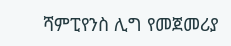ሻምፒየንስ ሊግ የመጀመሪያ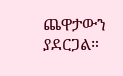ጨዋታውን ያደርጋል።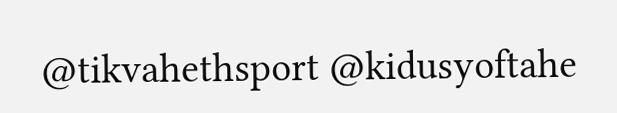@tikvahethsport @kidusyoftahe